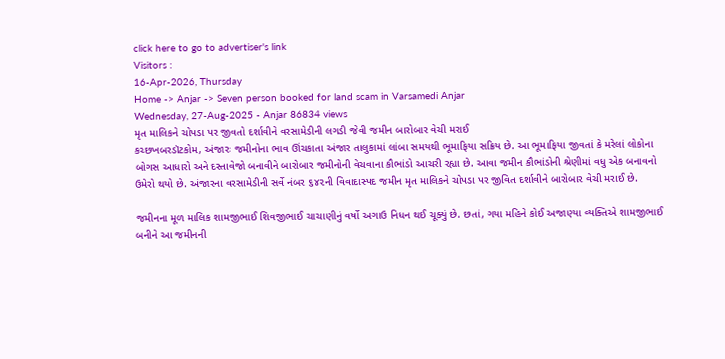click here to go to advertiser's link
Visitors :
16-Apr-2026, Thursday
Home -> Anjar -> Seven person booked for land scam in Varsamedi Anjar
Wednesday, 27-Aug-2025 - Anjar 86834 views
મૃત માલિકને ચોપડા પર જીવતો દર્શાવીને વરસામેડીની લગડી જેવી જમીન બારોબાર વેચી મરાઈ
કચ્છખબરડૉટકોમ, અંજારઃ જમીનોના ભાવ ઊંચકાતા અંજાર તાલુકામાં લાંબા સમયથી ભૂમાફિયા સક્રિય છે. આ ભૂમાફિયા જીવતાં કે મરેલાં લોકોના બોગસ આધારો અને દસ્તાવેજો બનાવીને બારોબાર જમીનોની વેચવાના કૌભાંડો આચરી રહ્યા છે. આવા જમીન કૌભાંડોની શ્રેણીમાં વધુ એક બનાવનો ઉમેરો થયો છે. અંજારના વરસામેડીની સર્વે નંબર ૬૪૨ની વિવાદાસ્પદ જમીન મૃત માલિકને ચોપડા પર જીવિત દર્શાવીને બારોબાર વેચી મરાઈ છે.

જમીનના મૂળ માલિક શામજીભાઈ શિવજીભાઈ ચાચાણીનું વર્ષો અગાઉ નિધન થઈ ચૂક્યું છે. છતાં, ગયા મહિને કોઈ અજાણ્યા વ્યક્તિએ શામજીભાઈ બનીને આ જમીનની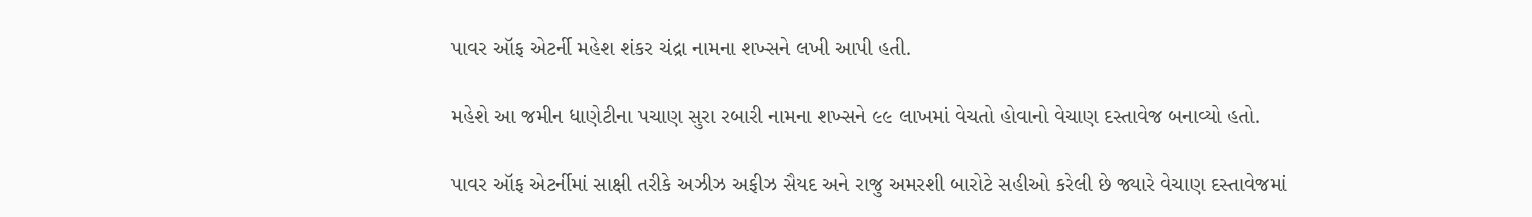પાવર ઑફ એટર્ની મહેશ શંકર ચંદ્રા નામના શખ્સને લખી આપી હતી.

મહેશે આ જમીન ધાણેટીના પચાણ સુરા રબારી નામના શખ્સને ૯૯ લાખમાં વેચતો હોવાનો વેચાણ દસ્તાવેજ બનાવ્યો હતો.

પાવર ઑફ એટર્નીમાં સાક્ષી તરીકે અઝીઝ અફીઝ સૈયદ અને રાજુ અમરશી બારોટે સહીઓ કરેલી છે જ્યારે વેચાણ દસ્તાવેજમાં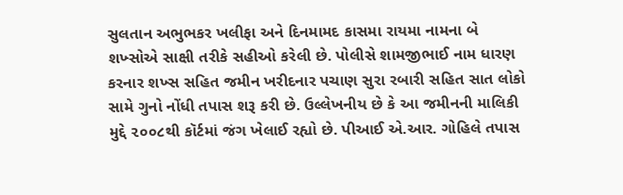સુલતાન અભુભકર ખલીફા અને દિનમામદ કાસમા રાયમા નામના બે શખ્સોએ સાક્ષી તરીકે સહીઓ કરેલી છે. પોલીસે શામજીભાઈ નામ ધારણ કરનાર શખ્સ સહિત જમીન ખરીદનાર પચાણ સુરા રબારી સહિત સાત લોકો સામે ગુનો નોંધી તપાસ શરૂ કરી છે. ઉલ્લેખનીય છે કે આ જમીનની માલિકી મુદ્દે ૨૦૦૮થી કૉર્ટમાં જંગ ખેલાઈ રહ્યો છે. પીઆઈ એ.આર. ગોહિલે તપાસ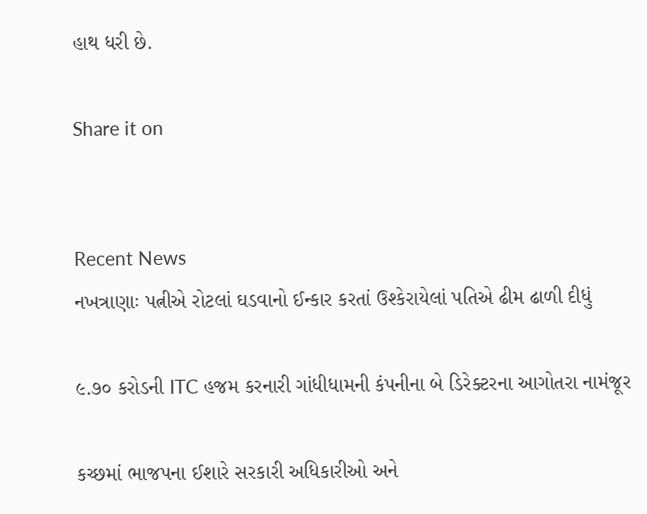હાથ ધરી છે.

Share it on


Recent News
નખત્રાણાઃ પત્નીએ રોટલાં ઘડવાનો ઈન્કાર કરતાં ઉશ્કેરાયેલાં પતિએ ઢીમ ઢાળી દીધું

૯.૭૦ કરોડની ITC હજમ કરનારી ગાંધીધામની કંપનીના બે ડિરેક્ટરના આગોતરા નામંજૂર

કચ્છમાં ભાજપના ઈશારે સરકારી અધિકારીઓ અને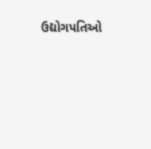ઉદ્યોગપતિઓ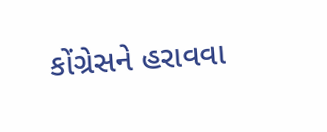કોંગ્રેસને હરાવવા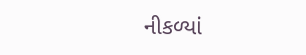નીકળ્યાં